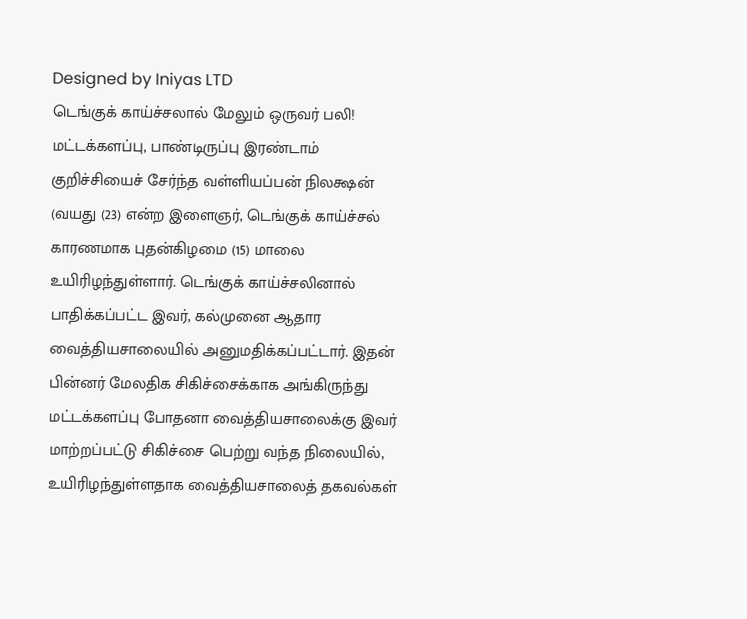Designed by Iniyas LTD
டெங்குக் காய்ச்சலால் மேலும் ஒருவர் பலி!
மட்டக்களப்பு, பாண்டிருப்பு இரண்டாம் குறிச்சியைச் சேர்ந்த வள்ளியப்பன் நிலக்ஷன் (வயது (23) என்ற இளைஞர், டெங்குக் காய்ச்சல் காரணமாக புதன்கிழமை (15) மாலை உயிரிழந்துள்ளார். டெங்குக் காய்ச்சலினால் பாதிக்கப்பட்ட இவர், கல்முனை ஆதார வைத்தியசாலையில் அனுமதிக்கப்பட்டார். இதன் பின்னர் மேலதிக சிகிச்சைக்காக அங்கிருந்து மட்டக்களப்பு போதனா வைத்தியசாலைக்கு இவர் மாற்றப்பட்டு சிகிச்சை பெற்று வந்த நிலையில், உயிரிழந்துள்ளதாக வைத்தியசாலைத் தகவல்கள்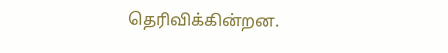தெரிவிக்கின்றன.